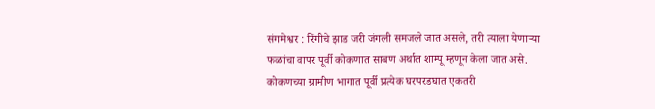संगमेश्वर : रिंगीचे झाड जरी जंगली समजले जात असले, तरी त्याला येणाऱ्या फळांचा वापर पूर्वी कोकणात साबण अर्थात शाम्पू म्हणून केला जात असे. कोकणच्या ग्रामीण भागात पूर्वी प्रत्येक घरपरडघात एकतरी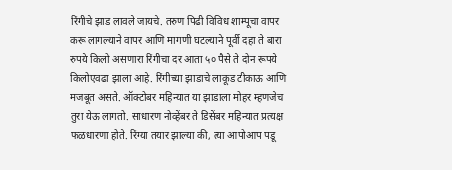रिंगीचे झाड लावले जायचे. तरुण पिढी विविध शाम्पूचा वापर करू लागल्याने वापर आणि मागणी घटल्याने पूर्वी दहा ते बारा रुपये किलो असणारा रिंगीचा दर आता ५० पैसे ते दोन रूपये किलोएवढा झाला आहे. रिंगीच्या झाडाचे लाकूड टीकाऊ आणि मजबूत असते. ऑक्टोबर महिन्यात या झाडाला मोहर म्हणजेच तुरा येऊ लागतो. साधारण नोव्हेंबर ते डिसेंबर महिन्यात प्रत्यक्ष फळधारणा होते. रिंग्या तयार झाल्या की, त्या आपोआप पडू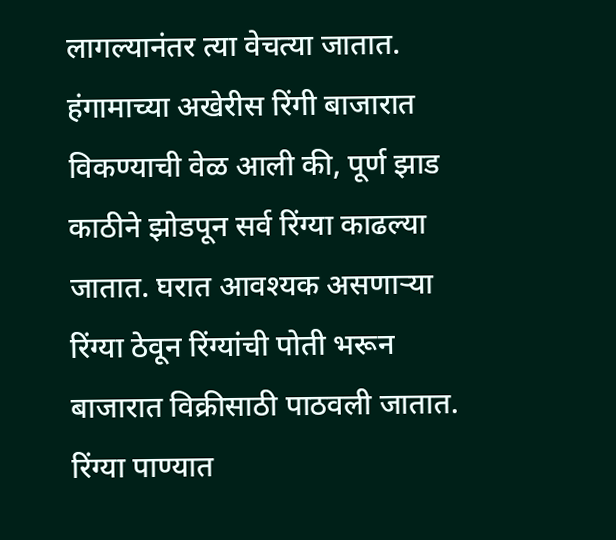लागल्यानंतर त्या वेचत्या जातात. हंगामाच्या अखेरीस रिंगी बाजारात विकण्याची वेळ आली की, पूर्ण झाड काठीने झोडपून सर्व रिंग्या काढल्या जातात. घरात आवश्यक असणाऱ्या रिंग्या ठेवून रिंग्यांची पोती भरून बाजारात विक्रीसाठी पाठवली जातात. रिंग्या पाण्यात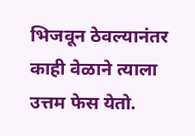भिजवून ठेवल्यानंतर काही वेळाने त्याला उत्तम फेस येतो.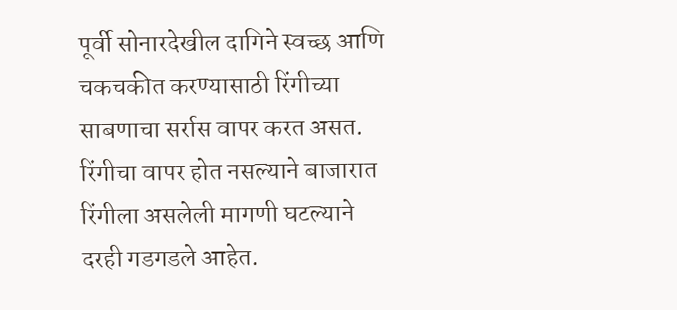पूर्वी सोनारदेखील दागिने स्वच्छ आणि चकचकीत करण्यासाठी रिंगीच्या साबणाचा सर्रास वापर करत असत. रिंगीचा वापर होत नसल्याने बाजारात रिंगीला असलेली मागणी घटल्याने दरही गडगडले आहेत.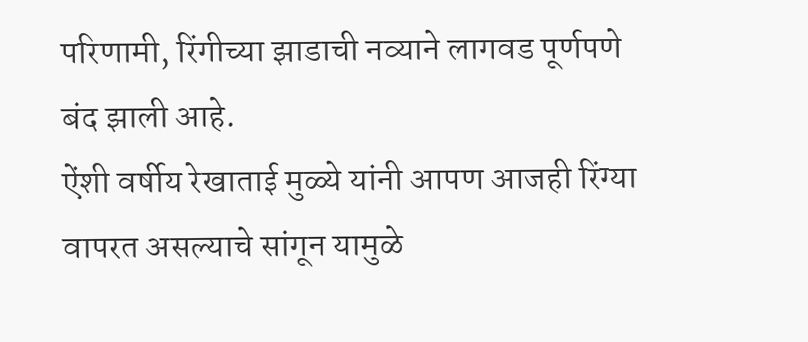परिणामी, रिंगीच्या झाडाची नव्याने लागवड पूर्णपणे बंद झाली आहे.
ऐंशी वर्षीय रेखाताई मुळ्ये यांनी आपण आजही रिंग्या वापरत असल्याचे सांगून यामुळे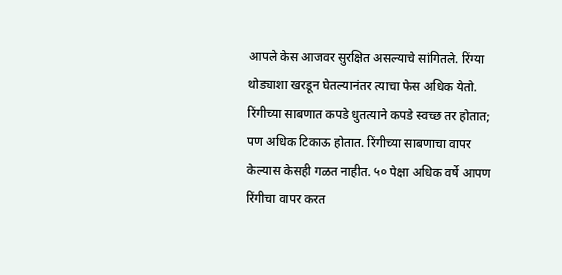आपले केस आजवर सुरक्षित असल्याचे सांगितले. रिंग्या थोड्याशा खरडून घेतल्यानंतर त्याचा फेस अधिक येतो. रिंगीच्या साबणात कपडे धुतत्याने कपडे स्वच्छ तर होतात; पण अधिक टिकाऊ होतात. रिंगीच्या साबणाचा वापर केल्यास केसही गळत नाहीत. ५० पेक्षा अधिक वर्षे आपण रिंगीचा वापर करत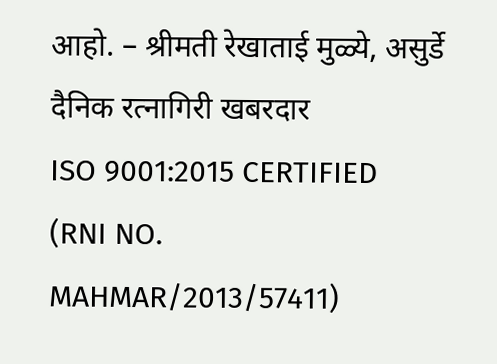आहो. – श्रीमती रेखाताई मुळ्ये, असुर्डे
दैनिक रत्नागिरी खबरदार
ISO 9001:2015 CERTIFIED
(RNI NO. MAHMAR/2013/57411)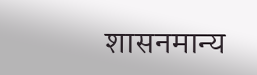शासनमान्य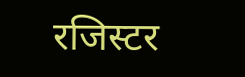रजिस्टर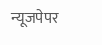न्यूजपेपर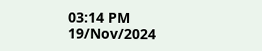03:14 PM 19/Nov/2024